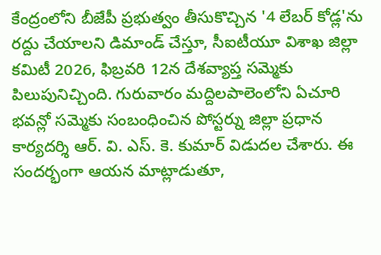కేంద్రంలోని బీజేపీ ప్రభుత్వం తీసుకొచ్చిన '4 లేబర్ కోడ్ల'ను రద్దు చేయాలని డిమాండ్ చేస్తూ, సీఐటీయూ విశాఖ జిల్లా కమిటీ 2026, ఫిబ్రవరి 12న దేశవ్యాప్త సమ్మెకు పిలుపునిచ్చింది. గురువారం మద్దిలపాలెంలోని ఏచూరి భవన్లో సమ్మెకు సంబంధించిన పోస్టర్ను జిల్లా ప్రధాన కార్యదర్శి ఆర్. వి. ఎస్. కె. కుమార్ విడుదల చేశారు. ఈ సందర్భంగా ఆయన మాట్లాడుతూ,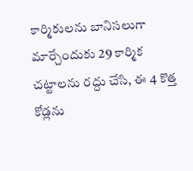కార్మికులను బానిసలుగా మార్చేందుకు 29 కార్మిక చట్టాలను రద్దు చేసి, ఈ 4 కొత్త కోడ్లను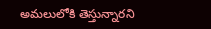అమలులోకి తెస్తున్నారని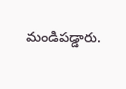మండిపడ్డారు.